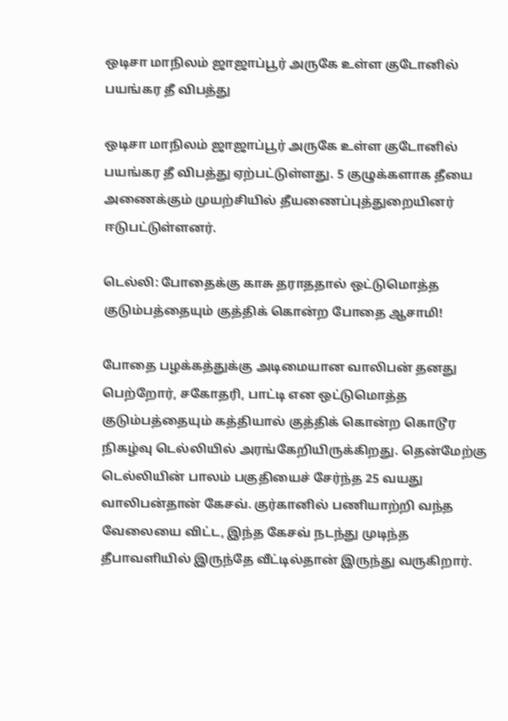ஒடிசா மாநிலம் ஜாஜாப்பூர் அருகே உள்ள குடோனில் பயங்கர தீ விபத்து

ஒடிசா மாநிலம் ஜாஜாப்பூர் அருகே உள்ள குடோனில் பயங்கர தீ விபத்து ஏற்பட்டுள்ளது. 5 குழுக்களாக தீயை அணைக்கும் முயற்சியில் தீயணைப்புத்துறையினர் ஈடுபட்டுள்ளனர்.

டெல்லி: போதைக்கு காசு தராததால் ஒட்டுமொத்த குடும்பத்தையும் குத்திக் கொன்ற போதை ஆசாமி!

போதை பழக்கத்துக்கு அடிமையான வாலிபன் தனது பெற்றோர், சகோதரி, பாட்டி என ஒட்டுமொத்த குடும்பத்தையும் கத்தியால் குத்திக் கொன்ற கொடூர நிகழ்வு டெல்லியில் அரங்கேறியிருக்கிறது. தென்மேற்கு டெல்லியின் பாலம் பகுதியைச் சேர்ந்த 25 வயது வாலிபன்தான் கேசவ். குர்கானில் பணியாற்றி வந்த வேலையை விட்ட, இந்த கேசவ் நடந்து முடிந்த தீபாவளியில் இருந்தே வீட்டில்தான் இருந்து வருகிறார்.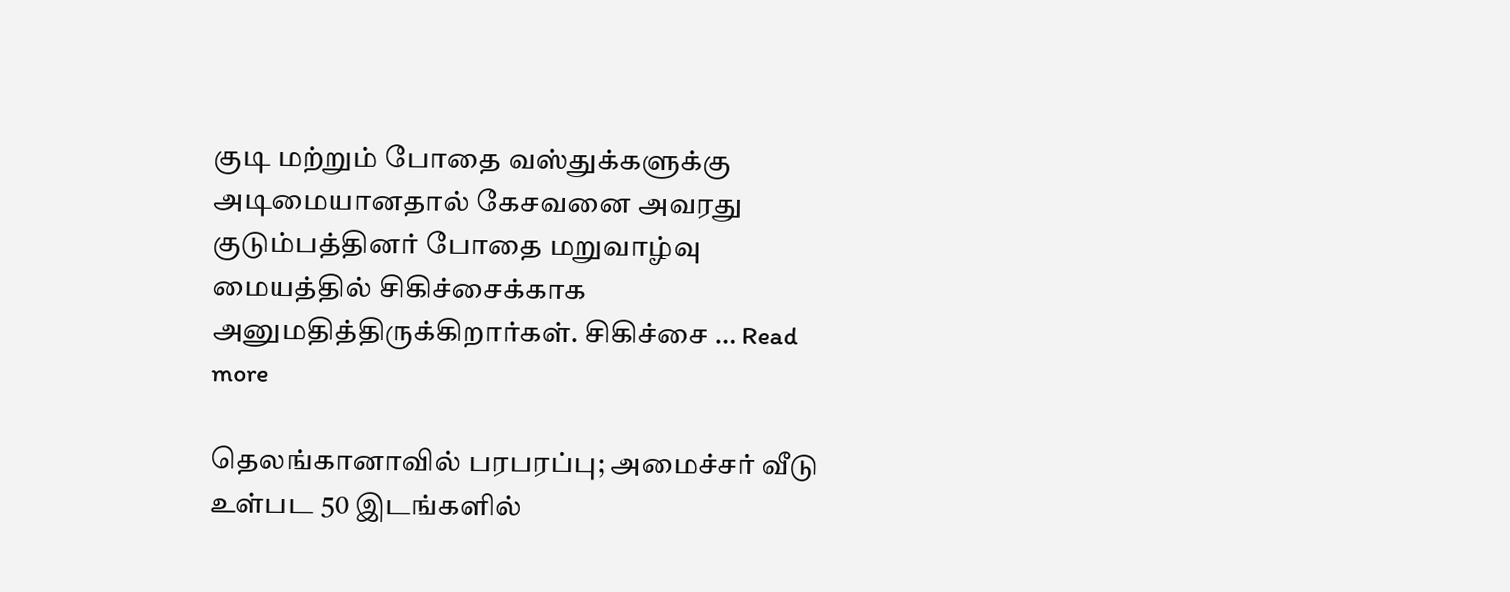குடி மற்றும் போதை வஸ்துக்களுக்கு அடிமையானதால் கேசவனை அவரது குடும்பத்தினர் போதை மறுவாழ்வு மையத்தில் சிகிச்சைக்காக அனுமதித்திருக்கிறார்கள். சிகிச்சை … Read more

தெலங்கானாவில் பரபரப்பு; அமைச்சர் வீடு உள்பட 50 இடங்களில்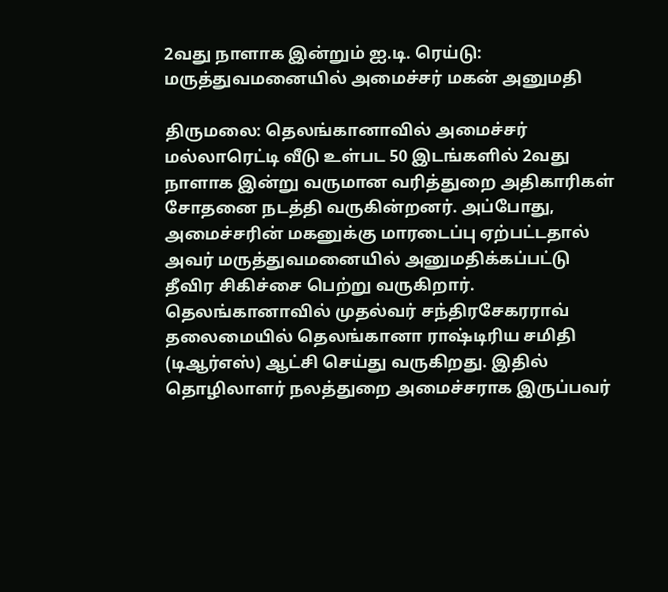2வது நாளாக இன்றும் ஐ.டி. ரெய்டு: மருத்துவமனையில் அமைச்சர் மகன் அனுமதி

திருமலை: தெலங்கானாவில் அமைச்சர் மல்லாரெட்டி வீடு உள்பட 50 இடங்களில் 2வது நாளாக இன்று வருமான வரித்துறை அதிகாரிகள் சோதனை நடத்தி வருகின்றனர். அப்போது, அமைச்சரின் மகனுக்கு மாரடைப்பு ஏற்பட்டதால் அவர் மருத்துவமனையில் அனுமதிக்கப்பட்டு தீவிர சிகிச்சை பெற்று வருகிறார். தெலங்கானாவில் முதல்வர் சந்திரசேகரராவ் தலைமையில் தெலங்கானா ராஷ்டிரிய சமிதி (டிஆர்எஸ்) ஆட்சி செய்து வருகிறது. இதில் தொழிலாளர் நலத்துறை அமைச்சராக இருப்பவர்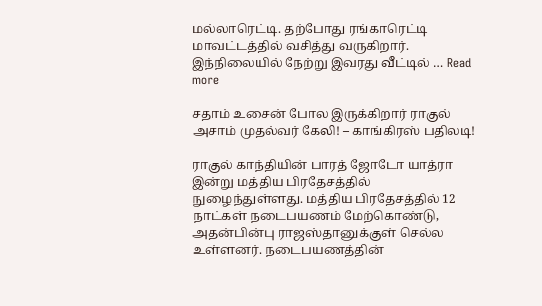மல்லாரெட்டி. தற்போது ரங்காரெட்டி மாவட்டத்தில் வசித்து வருகிறார். இந்நிலையில் நேற்று இவரது வீட்டில் … Read more

சதாம் உசைன் போல இருக்கிறார் ராகுல் அசாம் முதல்வர் கேலி! – காங்கிரஸ் பதிலடி!

ராகுல் காந்தியின் பாரத் ஜோடோ யாத்ரா இன்று மத்திய பிரதேசத்தில் நுழைந்துள்ளது. மத்திய பிரதேசத்தில் 12 நாட்கள் நடைபயணம் மேற்கொண்டு, அதன்பின்பு ராஜஸ்தானுக்குள் செல்ல உள்ளனர். நடைபயணத்தின்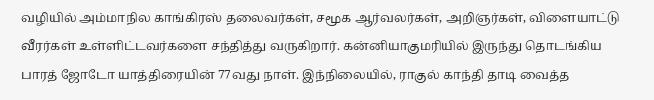வழியில் அம்மாநில காங்கிரஸ் தலைவர்கள், சமூக ஆர்வலர்கள், அறிஞர்கள், விளையாட்டு வீரர்கள் உள்ளிட்டவர்களை சந்தித்து வருகிறார். கன்னியாகுமரியில் இருந்து தொடங்கிய பாரத் ஜோடோ யாத்திரையின் 77வது நாள். இந்நிலையில், ராகுல் காந்தி தாடி வைத்த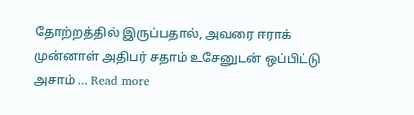தோற்றத்தில் இருப்பதால், அவரை ஈராக் முன்னாள் அதிபர் சதாம் உசேனுடன் ஒப்பிட்டு அசாம் … Read more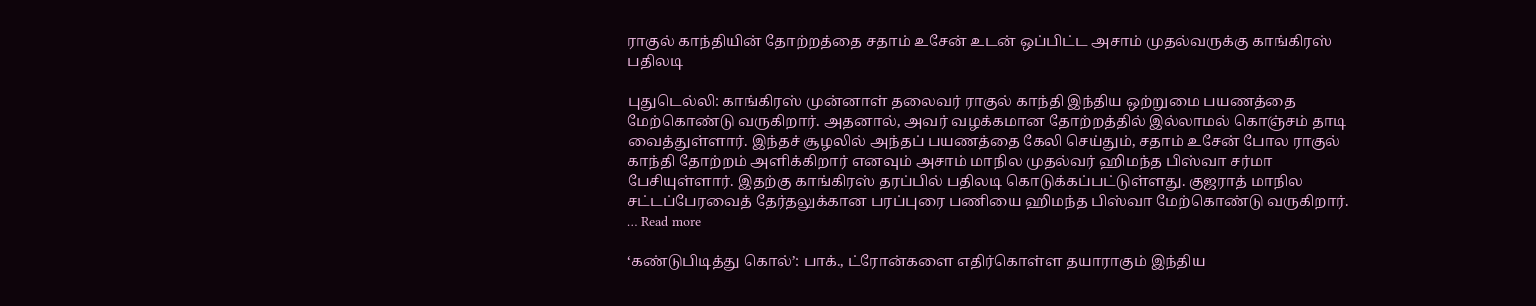ராகுல் காந்தியின் தோற்றத்தை சதாம் உசேன் உடன் ஒப்பிட்ட அசாம் முதல்வருக்கு காங்கிரஸ் பதிலடி

புதுடெல்லி: காங்கிரஸ் முன்னாள் தலைவர் ராகுல் காந்தி இந்திய ஒற்றுமை பயணத்தை மேற்கொண்டு வருகிறார். அதனால், அவர் வழக்கமான தோற்றத்தில் இல்லாமல் கொஞ்சம் தாடி வைத்துள்ளார். இந்தச் சூழலில் அந்தப் பயணத்தை கேலி செய்தும், சதாம் உசேன் போல ராகுல் காந்தி தோற்றம் அளிக்கிறார் எனவும் அசாம் மாநில முதல்வர் ஹிமந்த பிஸ்வா சர்மா பேசியுள்ளார். இதற்கு காங்கிரஸ் தரப்பில் பதிலடி கொடுக்கப்பட்டுள்ளது. குஜராத் மாநில சட்டப்பேரவைத் தேர்தலுக்கான பரப்புரை பணியை ஹிமந்த பிஸ்வா மேற்கொண்டு வருகிறார். … Read more

‘கண்டுபிடித்து கொல்’: பாக்., ட்ரோன்களை எதிர்கொள்ள தயாராகும் இந்திய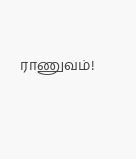ராணுவம்!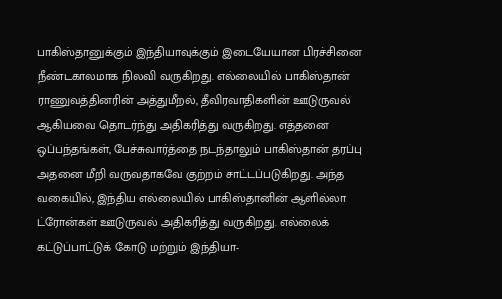பாகிஸ்தானுக்கும் இந்தியாவுக்கும் இடையேயான பிரச்சினை நீண்டகாலமாக நிலவி வருகிறது. எல்லையில் பாகிஸ்தான் ராணுவத்தினரின் அத்துமீறல், தீவிரவாதிகளின் ஊடுருவல் ஆகியவை தொடர்ந்து அதிகரித்து வருகிறது. எத்தனை ஒப்பந்தங்கள், பேச்சுவார்த்தை நடந்தாலும் பாகிஸ்தான் தரப்பு அதனை மீறி வருவதாகவே குற்றம் சாட்டப்படுகிறது. அந்த வகையில், இந்திய எல்லையில் பாகிஸ்தானின் ஆளில்லா ட்ரோன்கள் ஊடுருவல் அதிகரித்து வருகிறது. எல்லைக் கட்டுப்பாட்டுக் கோடு மற்றும் இந்தியா-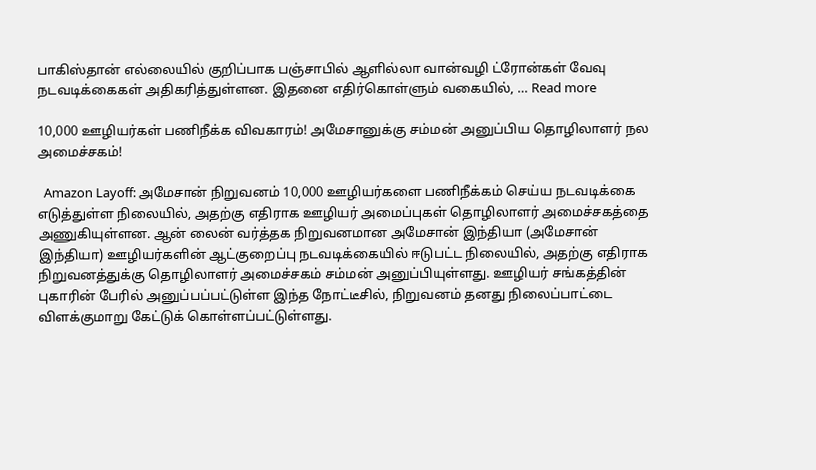பாகிஸ்தான் எல்லையில் குறிப்பாக பஞ்சாபில் ஆளில்லா வான்வழி ட்ரோன்கள் வேவு நடவடிக்கைகள் அதிகரித்துள்ளன. இதனை எதிர்கொள்ளும் வகையில், … Read more

10,000 ஊழியர்கள் பணிநீக்க விவகாரம்! அமேசானுக்கு சம்மன் அனுப்பிய தொழிலாளர் நல அமைச்சகம்!

  Amazon Layoff: அமேசான் நிறுவனம் 10,000 ஊழியர்களை பணிநீக்கம் செய்ய நடவடிக்கை எடுத்துள்ள நிலையில், அதற்கு எதிராக ஊழியர் அமைப்புகள் தொழிலாளர் அமைச்சகத்தை அணுகியுள்ளன. ஆன் லைன் வர்த்தக நிறுவனமான அமேசான் இந்தியா (அமேசான் இந்தியா) ஊழியர்களின் ஆட்குறைப்பு நடவடிக்கையில் ஈடுபட்ட நிலையில், அதற்கு எதிராக நிறுவனத்துக்கு தொழிலாளர் அமைச்சகம் சம்மன் அனுப்பியுள்ளது. ஊழியர் சங்கத்தின் புகாரின் பேரில் அனுப்பப்பட்டுள்ள இந்த நோட்டீசில், நிறுவனம் தனது நிலைப்பாட்டை விளக்குமாறு கேட்டுக் கொள்ளப்பட்டுள்ளது.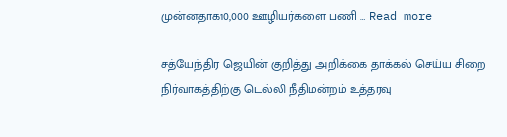முன்னதாக10,000 ஊழியர்களை பணி … Read more

சத்யேந்திர ஜெயின் குறித்து அறிக்கை தாக்கல் செய்ய சிறை நிர்வாகத்திற்கு டெல்லி நீதிமன்றம் உத்தரவு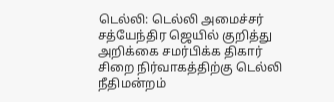டெல்லி: டெல்லி அமைச்சர் சத்யேந்திர ஜெயில் குறித்து அறிக்கை சமர்பிக்க திகார் சிறை நிர்வாகத்திற்கு டெல்லி நீதிமன்றம்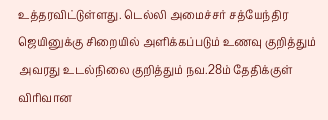உத்தரவிட்டுள்ளது. டெல்லி அமைச்சர் சத்யேந்திர ஜெயினுக்கு சிறையில் அளிக்கப்படும் உணவு குறித்தும் அவரது உடல்நிலை குறித்தும் நவ.28ம் தேதிக்குள் விரிவான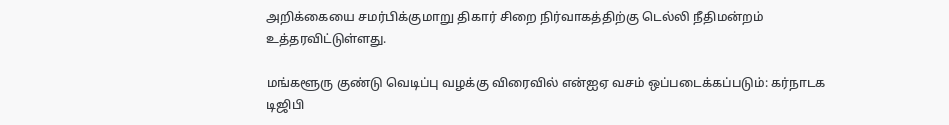அறிக்கையை சமர்பிக்குமாறு திகார் சிறை நிர்வாகத்திற்கு டெல்லி நீதிமன்றம் உத்தரவிட்டுள்ளது.

மங்களூரு குண்டு வெடிப்பு வழக்கு விரைவில் என்ஐஏ வசம் ஒப்படைக்கப்படும்: கர்நாடக டிஜிபி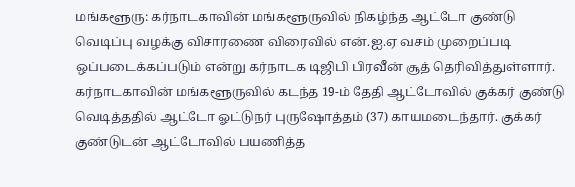மங்களூரு: கர்நாடகாவின் மங்களூருவில் நிகழ்ந்த ஆட்டோ குண்டு வெடிப்பு வழக்கு விசாரணை விரைவில் என்.ஐ.ஏ வசம் முறைப்படி ஒப்படைக்கப்படும் என்று கர்நாடக டிஜிபி பிரவீன் சூத் தெரிவித்துள்ளார். கர்நாடகாவின் மங்களூருவில் கடந்த 19-ம் தேதி ஆட்டோவில் குக்கர் குண்டு வெடித்ததில் ஆட்டோ ஓட்டுநர் புருஷோத்தம் (37) காயமடைந்தார். குக்கர் குண்டுடன் ஆட்டோவில் பயணித்த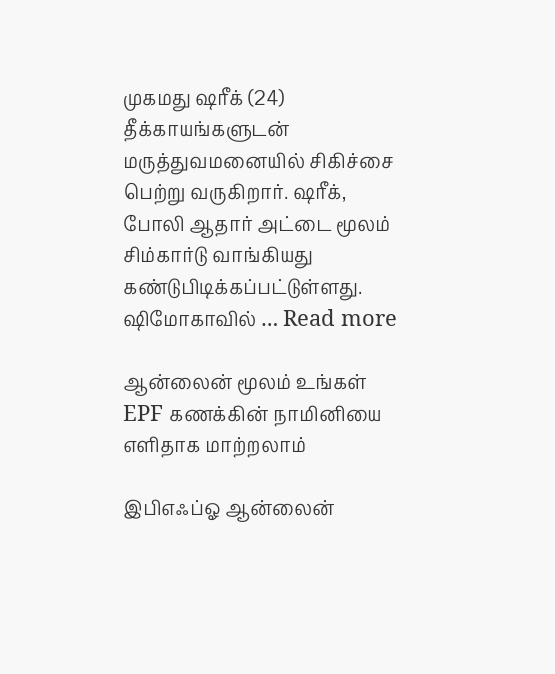முகமது ஷரீக் (24) தீக்காயங்களுடன் மருத்துவமனையில் சிகிச்சை பெற்று வருகிறார். ஷரீக், போலி ஆதார் அட்டை மூலம் சிம்கார்டு வாங்கியது கண்டுபிடிக்கப்பட்டுள்ளது. ஷிமோகாவில் … Read more

ஆன்லைன் மூலம் உங்கள் EPF கணக்கின் நாமினியை எளிதாக மாற்றலாம்

இபிஎஃப்ஓ ஆன்லைன்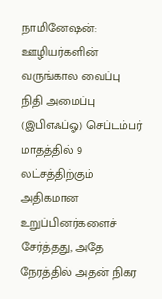நாமினேஷன்: ஊழியர்களின் வருங்கால வைப்பு நிதி அமைப்பு (இபிஎஃப்ஓ) செப்டம்பர் மாதத்தில் 9 லட்சத்திற்கும் அதிகமான உறுப்பினர்களைச் சேர்த்தது, அதே நேரத்தில் அதன் நிகர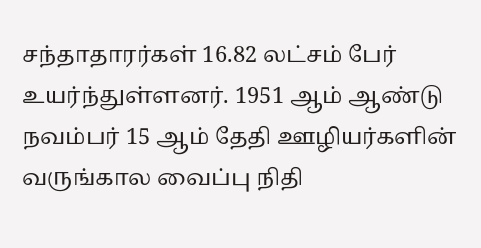சந்தாதாரர்கள் 16.82 லட்சம் பேர் உயர்ந்துள்ளனர். 1951 ஆம் ஆண்டு நவம்பர் 15 ஆம் தேதி ஊழியர்களின் வருங்கால வைப்பு நிதி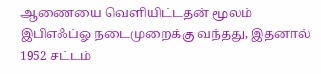ஆணையை வெளியிட்டதன் மூலம் இபிஎஃப்ஓ நடைமுறைக்கு வந்தது, இதனால் 1952 சட்டம்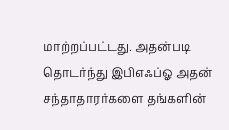மாற்றப்பட்டது. அதன்படி தொடர்ந்து இபிஎஃப்ஓ அதன் சந்தாதாரர்களை தங்களின்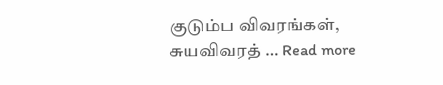குடும்ப விவரங்கள், சுயவிவரத் … Read more